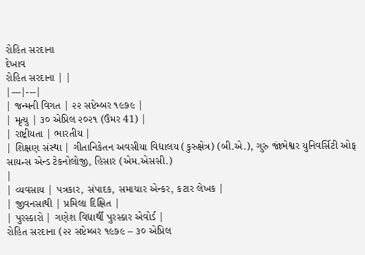રોહિત સરદાના
દેખાવ
રોહિત સરદાના | |
|---|---|
| જન્મની વિગત | ૨૨ સપ્ટેમ્બર ૧૯૭૯ |
| મૃત્યુ | ૩૦ એપ્રિલ ૨૦૨૧ (ઉંમર 41) |
| રાષ્ટ્રીયતા | ભારતીય |
| શિક્ષણ સંસ્થા | ગીતાનિકેતન અવસીયા વિદ્યાલય (કુરુક્ષેત્ર) (બી.એ.), ગુરુ જાંભેશ્વર યુનિવર્સિટી ઓફ સાયન્સ એન્ડ ટેકનોલોજી, હિસાર (એમ.એસસી.)
|
| વ્યવસાય | પત્રકાર, સંપાદક, સમાચાર એન્કર, કટાર લેખક |
| જીવનસાથી | પ્રમિલા દિક્ષિત |
| પુરસ્કારો | ગણેશ વિદ્યાર્થી પુરસ્કાર એવોર્ડ |
રોહિત સરદાના (૨૨ સપ્ટેમ્બર ૧૯૭૯ – ૩૦ એપ્રિલ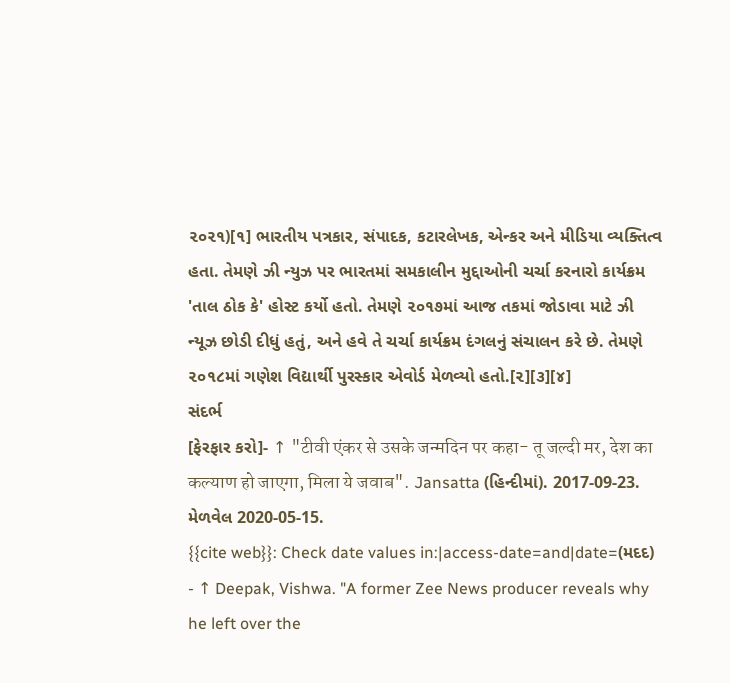૨૦૨૧)[૧] ભારતીય પત્રકાર, સંપાદક, કટારલેખક, એન્કર અને મીડિયા વ્યક્તિત્વ હતા. તેમણે ઝી ન્યુઝ પર ભારતમાં સમકાલીન મુદ્દાઓની ચર્ચા કરનારો કાર્યક્રમ 'તાલ ઠોક કે' હોસ્ટ કર્યો હતો. તેમણે ૨૦૧૭માં આજ તકમાં જોડાવા માટે ઝી ન્યૂઝ છોડી દીધું હતું, અને હવે તે ચર્ચા કાર્યક્રમ દંગલનું સંચાલન કરે છે. તેમણે ૨૦૧૮માં ગણેશ વિદ્યાર્થી પુરસ્કાર એવોર્ડ મેળવ્યો હતો.[૨][૩][૪]
સંદર્ભ
[ફેરફાર કરો]- ↑ "टीवी एंकर से उसके जन्मदिन पर कहा- तू जल्दी मर, देश का कल्याण हो जाएगा, मिला ये जवाब". Jansatta (હિન્દીમાં). 2017-09-23. મેળવેલ 2020-05-15.
{{cite web}}: Check date values in:|access-date=and|date=(મદદ) - ↑ Deepak, Vishwa. "A former Zee News producer reveals why he left over the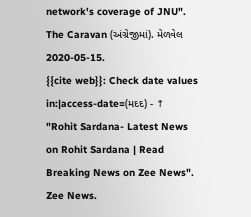network's coverage of JNU". The Caravan (અંગ્રેજીમાં). મેળવેલ 2020-05-15.
{{cite web}}: Check date values in:|access-date=(મદદ) - ↑ "Rohit Sardana- Latest News on Rohit Sardana | Read Breaking News on Zee News". Zee News.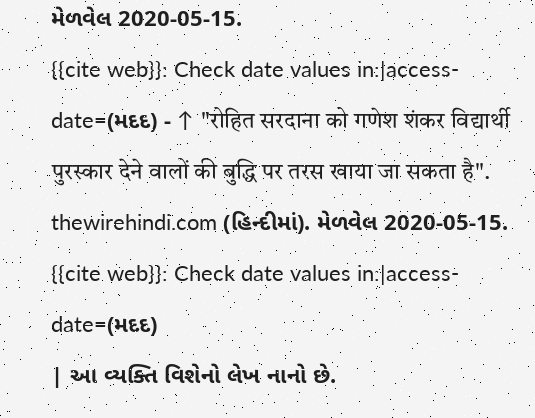મેળવેલ 2020-05-15.
{{cite web}}: Check date values in:|access-date=(મદદ) - ↑ "रोहित सरदाना को गणेश शंकर विद्यार्थी पुरस्कार देने वालों की बुद्धि पर तरस खाया जा सकता है". thewirehindi.com (હિન્દીમાં). મેળવેલ 2020-05-15.
{{cite web}}: Check date values in:|access-date=(મદદ)
| આ વ્યક્તિ વિશેનો લેખ નાનો છે.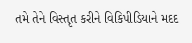તમે તેને વિસ્તૃત કરીને વિકિપીડિયાને મદદ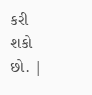કરી શકો છો. |